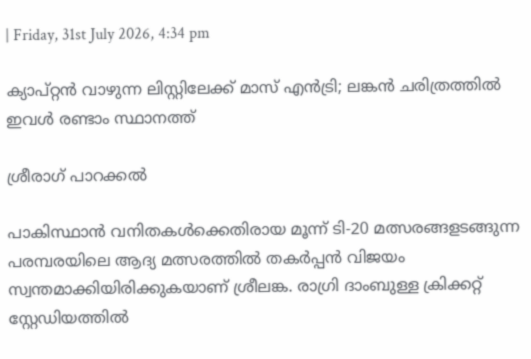| Friday, 31st July 2026, 4:34 pm

ക്യാപ്റ്റന്‍ വാഴുന്ന ലിസ്റ്റിലേക്ക് മാസ് എന്‍ട്രി; ലങ്കന്‍ ചരിത്രത്തില്‍ ഇവള്‍ രണ്ടാം സ്ഥാനത്ത്

ശ്രീരാഗ് പാറക്കല്‍

പാകിസ്ഥാന്‍ വനിതകള്‍ക്കെതിരായ മൂന്ന് ടി-20 മത്സരങ്ങളടങ്ങുന്ന പരമ്പരയിലെ ആദ്യ മത്സരത്തില്‍ തകര്‍പ്പന്‍ വിജയം സ്വന്തമാക്കിയിരിക്കുകയാണ് ശ്രീലങ്ക. രാഗ്രി ദാംബുള്ള ക്രിക്കറ്റ് സ്റ്റേഡിയത്തില്‍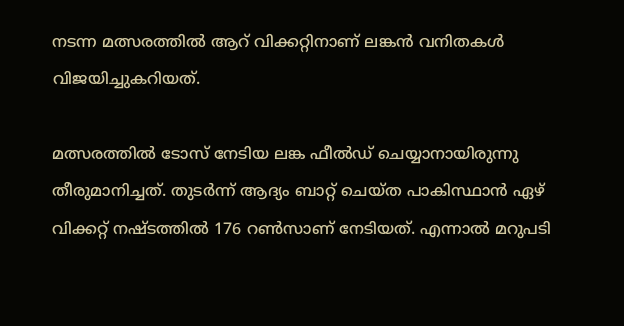നടന്ന മത്സരത്തില്‍ ആറ് വിക്കറ്റിനാണ് ലങ്കന്‍ വനിതകള്‍ വിജയിച്ചുകറിയത്.

മത്സരത്തില്‍ ടോസ് നേടിയ ലങ്ക ഫീല്‍ഡ് ചെയ്യാനായിരുന്നു തീരുമാനിച്ചത്. തുടര്‍ന്ന് ആദ്യം ബാറ്റ് ചെയ്ത പാകിസ്ഥാന്‍ ഏഴ് വിക്കറ്റ് നഷ്ടത്തില്‍ 176 റണ്‍സാണ് നേടിയത്. എന്നാല്‍ മറുപടി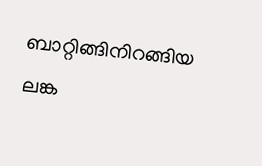ബാറ്റിങ്ങിനിറങ്ങിയ ലങ്ക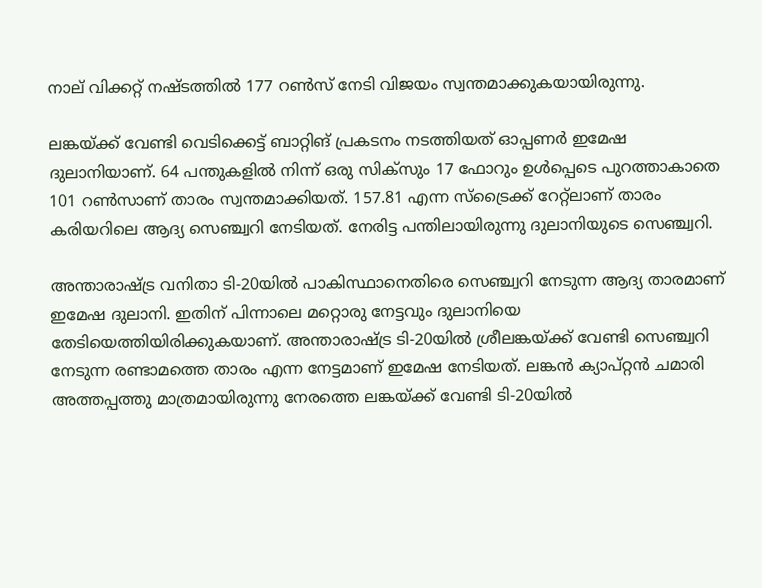നാല് വിക്കറ്റ് നഷ്ടത്തില്‍ 177 റണ്‍സ് നേടി വിജയം സ്വന്തമാക്കുകയായിരുന്നു.

ലങ്കയ്ക്ക് വേണ്ടി വെടിക്കെട്ട് ബാറ്റിങ് പ്രകടനം നടത്തിയത് ഓപ്പണര്‍ ഇമേഷ ദുലാനിയാണ്. 64 പന്തുകളില്‍ നിന്ന് ഒരു സിക്‌സും 17 ഫോറും ഉള്‍പ്പെടെ പുറത്താകാതെ 101 റണ്‍സാണ് താരം സ്വന്തമാക്കിയത്. 157.81 എന്ന സ്‌ട്രൈക്ക് റേറ്റ്‌ലാണ് താരം കരിയറിലെ ആദ്യ സെഞ്ച്വറി നേടിയത്. നേരിട്ട പന്തിലായിരുന്നു ദുലാനിയുടെ സെഞ്ച്വറി.

അന്താരാഷ്ട്ര വനിതാ ടി-20യില്‍ പാകിസ്ഥാനെതിരെ സെഞ്ച്വറി നേടുന്ന ആദ്യ താരമാണ് ഇമേഷ ദുലാനി. ഇതിന് പിന്നാലെ മറ്റൊരു നേട്ടവും ദുലാനിയെ തേടിയെത്തിയിരിക്കുകയാണ്. അന്താരാഷ്ട്ര ടി-20യില്‍ ശ്രീലങ്കയ്ക്ക് വേണ്ടി സെഞ്ച്വറി നേടുന്ന രണ്ടാമത്തെ താരം എന്ന നേട്ടമാണ് ഇമേഷ നേടിയത്. ലങ്കന്‍ ക്യാപ്റ്റന്‍ ചമാരി അത്തപ്പത്തു മാത്രമായിരുന്നു നേരത്തെ ലങ്കയ്ക്ക് വേണ്ടി ടി-20യില്‍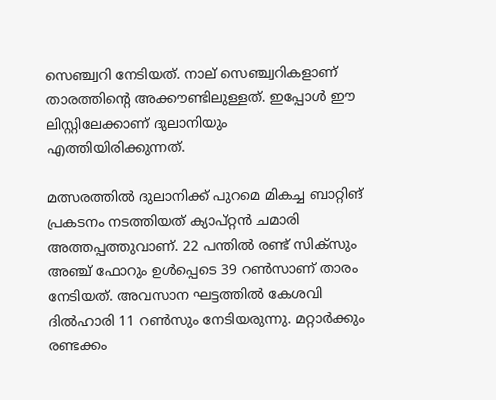സെഞ്ച്വറി നേടിയത്. നാല് സെഞ്ച്വറികളാണ് താരത്തിന്റെ അക്കൗണ്ടിലുള്ളത്. ഇപ്പോള്‍ ഈ ലിസ്റ്റിലേക്കാണ് ദുലാനിയും എത്തിയിരിക്കുന്നത്.

മത്സരത്തില്‍ ദുലാനിക്ക് പുറമെ മികച്ച ബാറ്റിങ് പ്രകടനം നടത്തിയത് ക്യാപ്റ്റന്‍ ചമാരി അത്തപ്പത്തുവാണ്. 22 പന്തില്‍ രണ്ട് സിക്‌സും അഞ്ച് ഫോറും ഉള്‍പ്പെടെ 39 റണ്‍സാണ് താരം നേടിയത്. അവസാന ഘട്ടത്തില്‍ കേശവി ദില്‍ഹാരി 11 റണ്‍സും നേടിയരുന്നു. മറ്റാര്‍ക്കും രണ്ടക്കം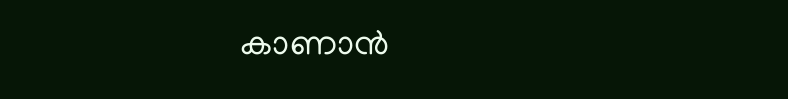കാണാന്‍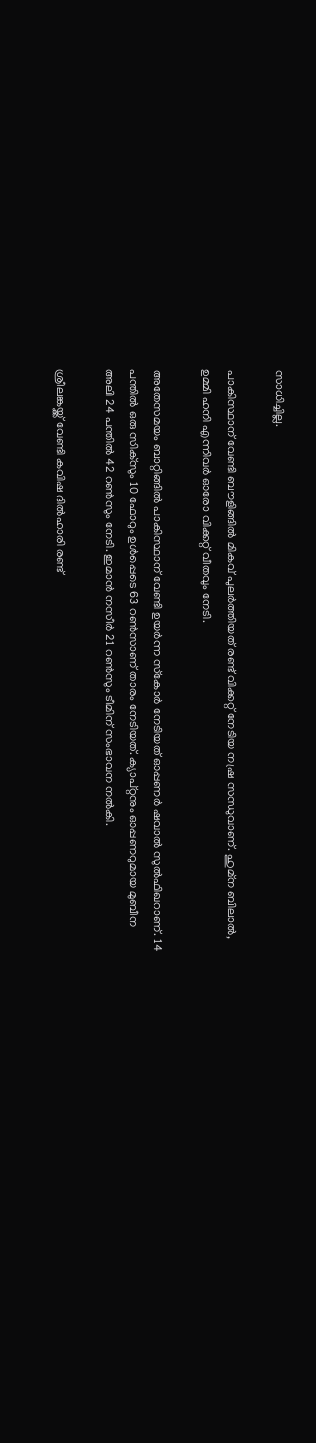സാധിച്ചില്ല.

പാകിസ്ഥാന് വേണ്ടി ബൗളിങ്ങില്‍ മികവ് പുലര്‍ത്തിയത് രണ്ട് വിക്കറ്റ് നേടിയ നഷ്ര സന്ധുവാണ്. ഹുമ്‌ന ബിലാല്‍, ഉമ്മി ഹനി എന്നിവര്‍ ഓരോ വിക്കറ്റ് വീതവും നേടി.

അതേസമയം ബാറ്റിങ്ങില്‍ പാകിസ്ഥാന് വേണ്ടി ഉയര്‍ന്ന സ്‌കോര്‍ നേടിയത് ഓപ്പണര്‍ ഷവാല്‍ സുല്‍ഫിഖറാണ്. 14 പന്തില്‍ ഒരു സിക്‌സും 10 ഫോറും ഉള്‍പ്പെടെ 63 റണ്‍സാണ് താരം നേടിയത്. ക്യാപ്റ്റനും ഓപ്പണറുമായ മുബീന അലി 24 പന്തില്‍ 42 റണ്‍സും നേടി. ഇമാന്‍ നസീര്‍ 21 റണ്‍സും ടീമിന് സംഭാവന നല്‍കി.

ശ്രീലങ്കയ്ക്ക് വേണ്ടി കവിഷ ദില്‍ഹാരി രണ്ട്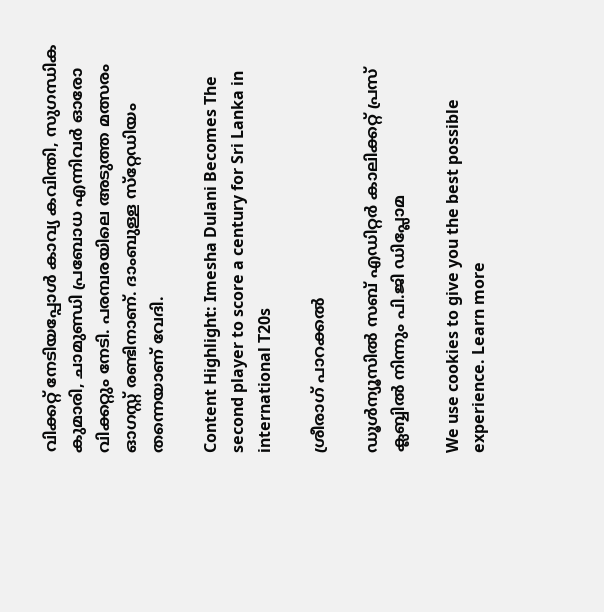വിക്കറ്റ് നേടിയപ്പോള്‍ കാവ്യ കവിന്തി, സുഗന്ധിക കുമാരി, ചാമുണ്ഡി പ്രബോധ എന്നിവര്‍ ഓരോ വിക്കറ്റും നേടി. പരമ്പരയിലെ അടുത്ത മത്സരം ഓഗസ്റ്റ് രണ്ടിനാണ്. ദാംബുള്ള സ്‌റ്റേഡിയം തന്നെയാണ് വേദി.

Content Highlight: Imesha Dulani Becomes The second player to score a century for Sri Lanka in international T20s

ശ്രീരാഗ് പാറക്കല്‍

ഡൂള്‍ന്യൂസില്‍ സബ് എഡിറ്റര്‍ കാലിക്കറ്റ് പ്രസ് ക്ലബ്ബില്‍ നിന്നും പി.ജി ഡിപ്ലോമ

We use cookies to give you the best possible experience. Learn more